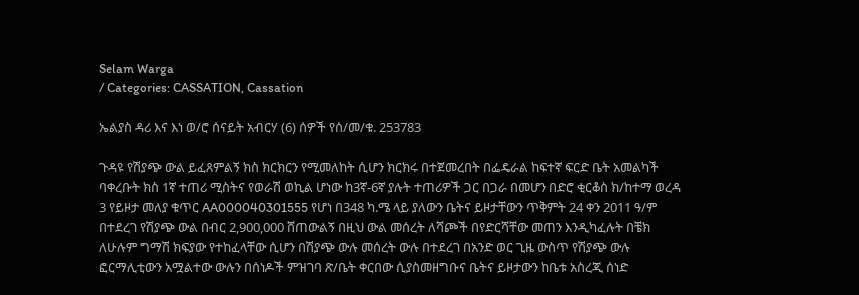Selam Warga
/ Categories: CASSATION, Cassation

ኤልያስ ዳሪ እና እነ ወ/ሮ ሰናይት አብርሃ (6) ሰዎች የሰ/መ/ቁ. 253783

ጉዳዩ የሽያጭ ውል ይፈጸምልኝ ክስ ክርክርን የሚመለከት ሲሆን ክርክሩ በተጀመረበት በፌዴራል ከፍተኛ ፍርድ ቤት አመልካች ባቀረቡት ክስ 1ኛ ተጠሪ ሚስትና የወራሽ ወኪል ሆነው ከ3ኛ-6ኛ ያሉት ተጠሪዎች ጋር በጋራ በመሆን በድሮ ቂርቆስ ክ/ከተማ ወረዳ 3 የይዞታ መለያ ቁጥር AA000040301555 የሆነ በ348 ካ.ሜ ላይ ያለውን ቤትና ይዞታቸውን ጥቅምት 24 ቀን 2011 ዓ/ም በተደረገ የሽያጭ ውል በብር 2,900,000 ሸጠውልኝ በዚህ ውል መሰረት ለሻጮች በየድርሻቸው መጠን እንዲካፈሉት በቼክ ለሁሉም ግማሽ ክፍያው የተከፈላቸው ሲሆን በሽያጭ ውሉ መሰረት ውሉ በተደረገ በአንድ ወር ጊዜ ውስጥ የሽያጭ ውሉ ፎርማሊቲውን አሟልተው ውሉን በሰነዶች ምዝገባ ጽ/ቤት ቀርበው ሲያስመዘግቡና ቤትና ይዞታውን ከቤቱ አስረጂ ሰነድ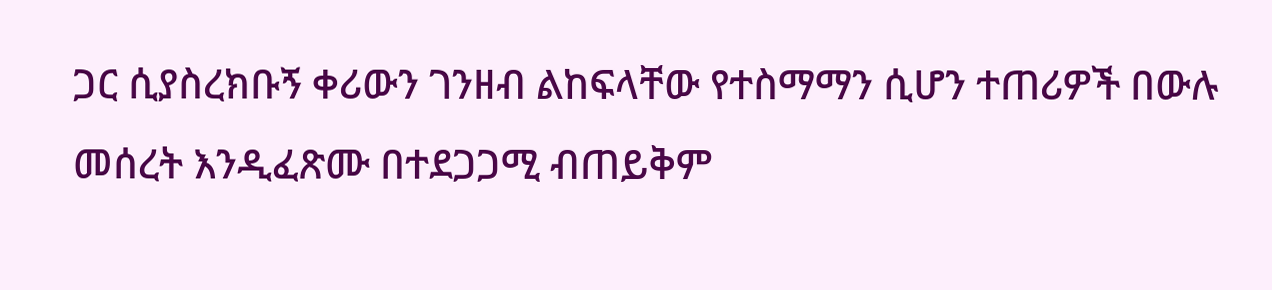ጋር ሲያስረክቡኝ ቀሪውን ገንዘብ ልከፍላቸው የተስማማን ሲሆን ተጠሪዎች በውሉ መሰረት እንዲፈጽሙ በተደጋጋሚ ብጠይቅም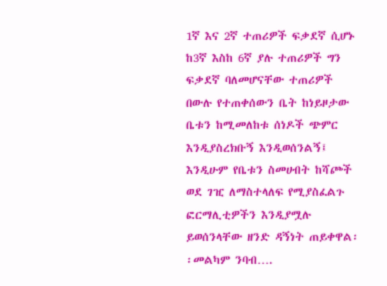1ኛ እና 2ኛ ተጠሪዎች ፍቃደኛ ሲሆኑ ከ3ኛ እስከ 6ኛ ያሉ ተጠሪዎች ግን ፍቃደኛ ባለመሆናቸው ተጠሪዎች በውሉ የተጠቀሰውን ቤት ከነይዞታው ቤቱን ከሚመለከቱ ሰነዶች ጭምር እንዲያስረክቡኝ እንዲወሰንልኝ፤ እንዲሁም የቤቱን ስመሀብት ከሻጮች ወደ ገዢ ለማስተላለፍ የሚያስፈልጉ ፎርማሊቲዎችን እንዲያሟሉ ይወሰንላቸው ዘንድ ዳኝነት ጠይቀዋል፡፡መልካም ንባብ….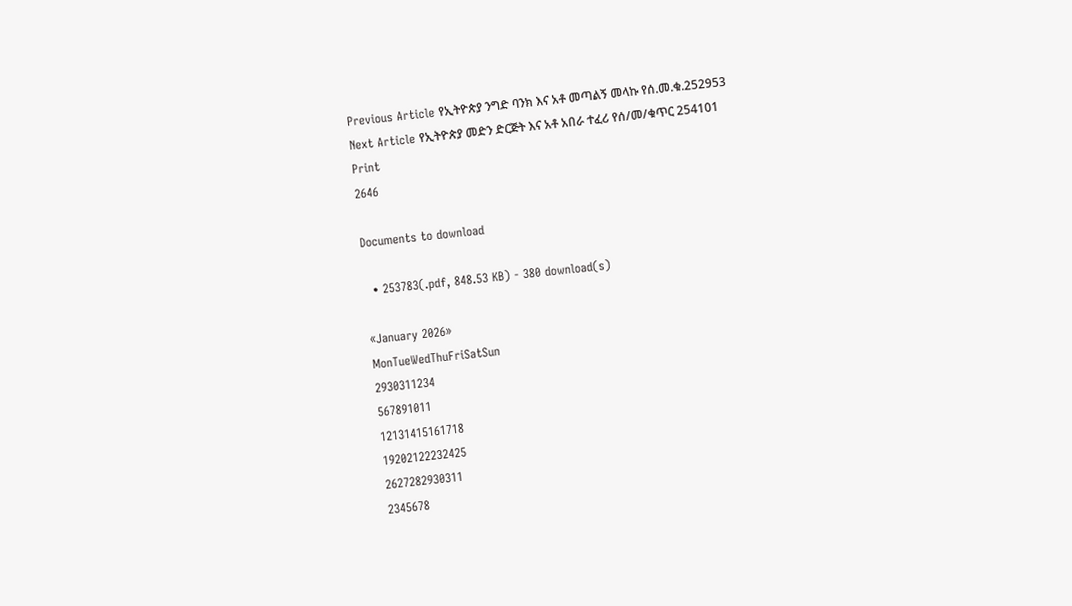Previous Article የኢትዮጵያ ንግድ ባንክ እና አቶ መጣልኝ መላኩ የሰ.መ.ቁ.252953
Next Article የኢትዮጵያ መድን ድርጅት እና አቶ አበራ ተፈሪ የሰ/መ/ቁጥር 254101
Print
2646

Documents to download

  • 253783(.pdf, 848.53 KB) - 380 download(s)

«January 2026»
MonTueWedThuFriSatSun
2930311234
567891011
12131415161718
19202122232425
2627282930311
2345678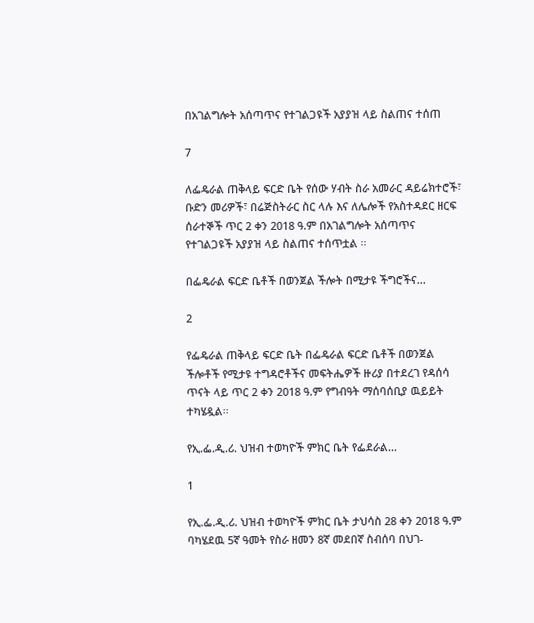በአገልግሎት አሰጣጥና የተገልጋዩች አያያዝ ላይ ስልጠና ተሰጠ

7

ለፌዴራል ጠቅላይ ፍርድ ቤት የሰው ሃብት ስራ አመራር ዳይሬክተሮች፣ ቡድን መሪዎች፣ በሬጅስትራር ስር ላሉ እና ለሌሎች የአስተዳደር ዘርፍ ሰራተኞች ጥር 2 ቀን 2018 ዓ.ም በአገልግሎት አሰጣጥና የተገልጋዩች አያያዝ ላይ ስልጠና ተሰጥቷል ፡፡

በፌዴራል ፍርድ ቤቶች በወንጀል ችሎት በሚታዩ ችግሮችና...

2

የፌዴራል ጠቅላይ ፍርድ ቤት በፌዴራል ፍርድ ቤቶች በወንጀል ችሎቶች የሚታዩ ተግዳሮቶችና መፍትሔዎች ዙሪያ በተደረገ የዳሰሳ ጥናት ላይ ጥር 2 ቀን 2018 ዓ.ም የግብዓት ማሰባሰቢያ ዉይይት ተካሄዷል፡፡

የኢ.ፌ.ዲ.ሪ. ህዝብ ተወካዮች ምክር ቤት የፌደራል...

1

የኢ.ፌ.ዲ.ሪ. ህዝብ ተወካዮች ምክር ቤት ታህሳስ 28 ቀን 2018 ዓ.ም ባካሄደዉ 5ኛ ዓመት የስራ ዘመን 8ኛ መደበኛ ስብሰባ በህገ-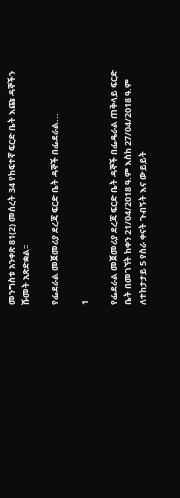መንግስቱ አንቀጽ 81(2) መሰረት 34 የከፍተኛ ፍርድ ቤት እጩ ዳኞችን ሹመት አጽድቋል፡፡

የፌደራል መጀመሪያ ደረጃ ፍርድ ቤት ዳኞች በፌደራል...

1

የፌደራል መጀመሪያ ደረጃ ፍርድ ቤት ዳኞች በፌዴራል ጠቅላይ ፍርድ ቤት በመገኘት ከቀን 21/04/2018 ዓ.ም እስከ 27/04/2018 ዓ.ም ለተከታታይ 5 የስራ ቀናት ጉብኝት እና ውይይት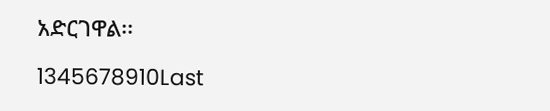አድርገዋል፡፡

1345678910Last